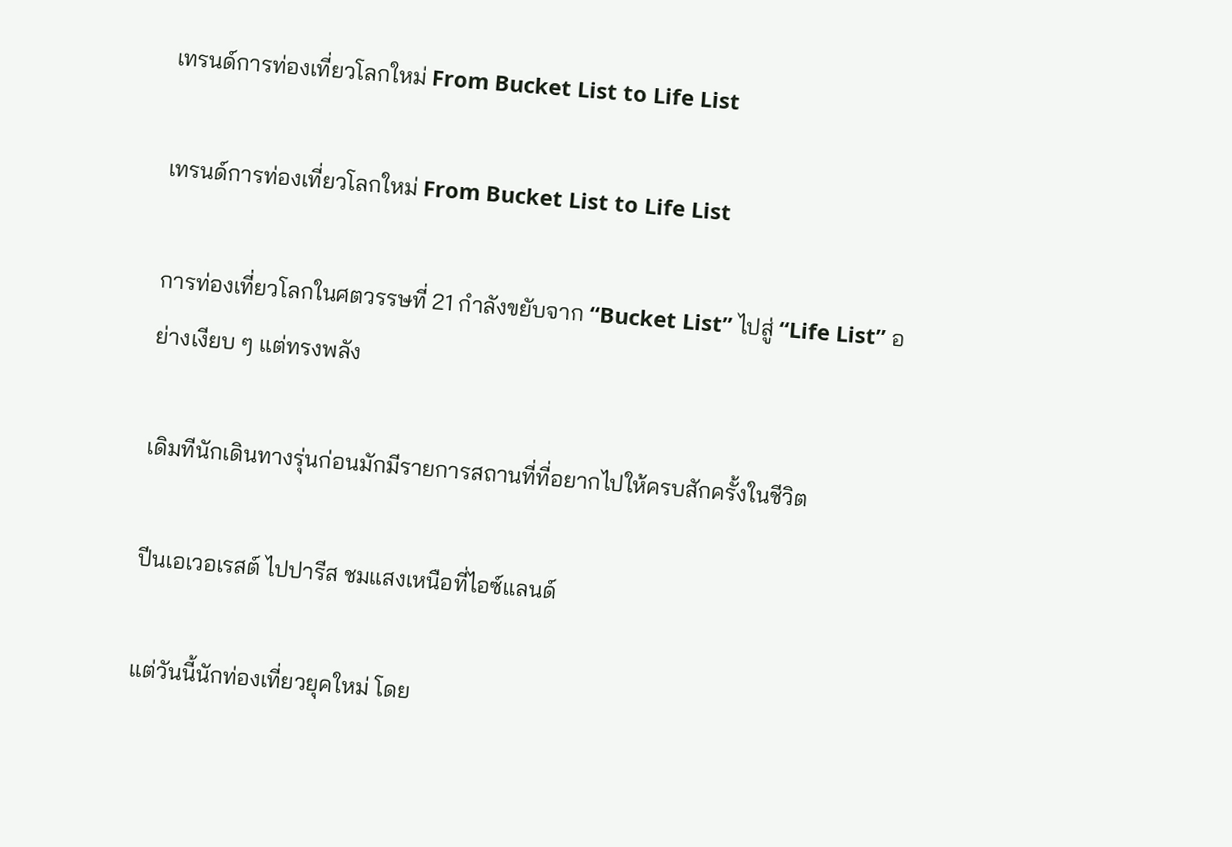เทรนด์การท่องเที่ยวโลกใหม่ From Bucket List to Life List

เทรนด์การท่องเที่ยวโลกใหม่ From Bucket List to Life List

การท่องเที่ยวโลกในศตวรรษที่ 21 กำลังขยับจาก “Bucket List” ไปสู่ “Life List” อย่างเงียบ ๆ แต่ทรงพลัง

เดิมทีนักเดินทางรุ่นก่อนมักมีรายการสถานที่ที่อยากไปให้ครบสักครั้งในชีวิต

ปีนเอเวอเรสต์ ไปปารีส ชมแสงเหนือที่ไอซ์แลนด์

แต่วันนี้นักท่องเที่ยวยุคใหม่ โดย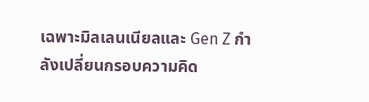เฉพาะมิลเลนเนียลและ Gen Z กำลังเปลี่ยนกรอบความคิด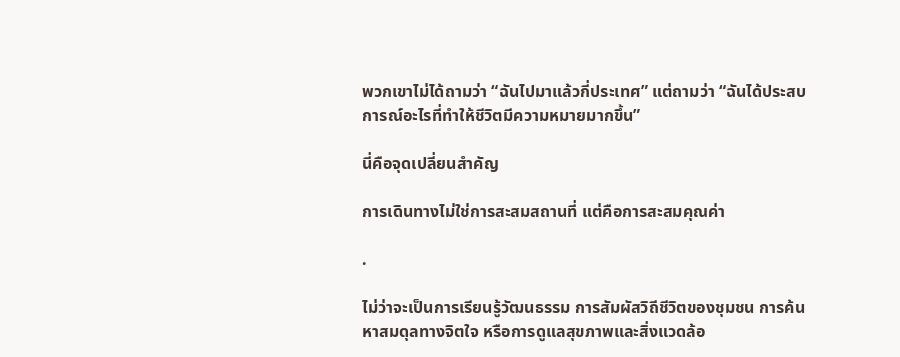พวกเขาไม่ได้ถามว่า “ฉันไปมาแล้วกี่ประเทศ” แต่ถามว่า “ฉันได้ประสบการณ์อะไรที่ทำให้ชีวิตมีความหมายมากขึ้น”

นี่คือจุดเปลี่ยนสำคัญ

การเดินทางไม่ใช่การสะสมสถานที่ แต่คือการสะสมคุณค่า

.

ไม่ว่าจะเป็นการเรียนรู้วัฒนธรรม การสัมผัสวิถีชีวิตของชุมชน การค้นหาสมดุลทางจิตใจ หรือการดูแลสุขภาพและสิ่งแวดล้อ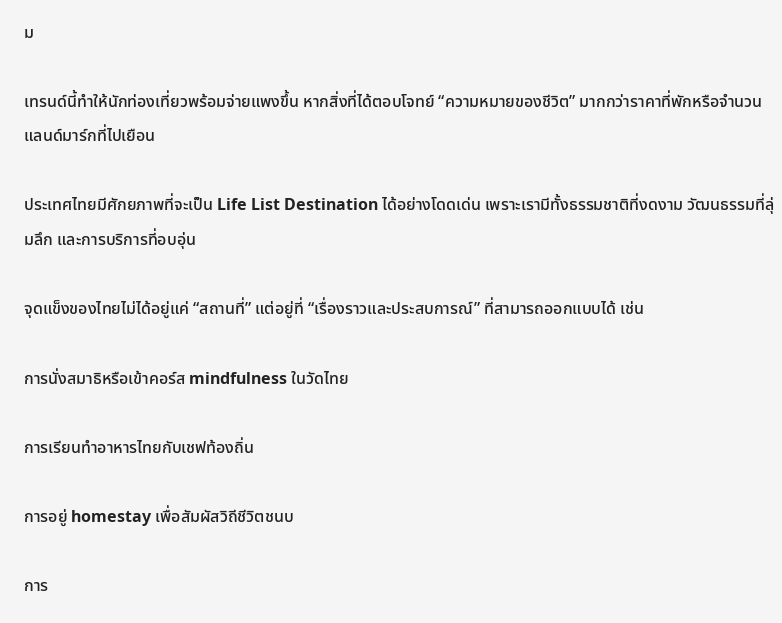ม

เทรนด์นี้ทำให้นักท่องเที่ยวพร้อมจ่ายแพงขึ้น หากสิ่งที่ได้ตอบโจทย์ “ความหมายของชีวิต” มากกว่าราคาที่พักหรือจำนวนแลนด์มาร์กที่ไปเยือน

ประเทศไทยมีศักยภาพที่จะเป็น Life List Destination ได้อย่างโดดเด่น เพราะเรามีทั้งธรรมชาติที่งดงาม วัฒนธรรมที่ลุ่มลึก และการบริการที่อบอุ่น

จุดแข็งของไทยไม่ได้อยู่แค่ “สถานที่” แต่อยู่ที่ “เรื่องราวและประสบการณ์” ที่สามารถออกแบบได้ เช่น

การนั่งสมาธิหรือเข้าคอร์ส mindfulness ในวัดไทย

การเรียนทำอาหารไทยกับเชฟท้องถิ่น

การอยู่ homestay เพื่อสัมผัสวิถีชีวิตชนบ

การ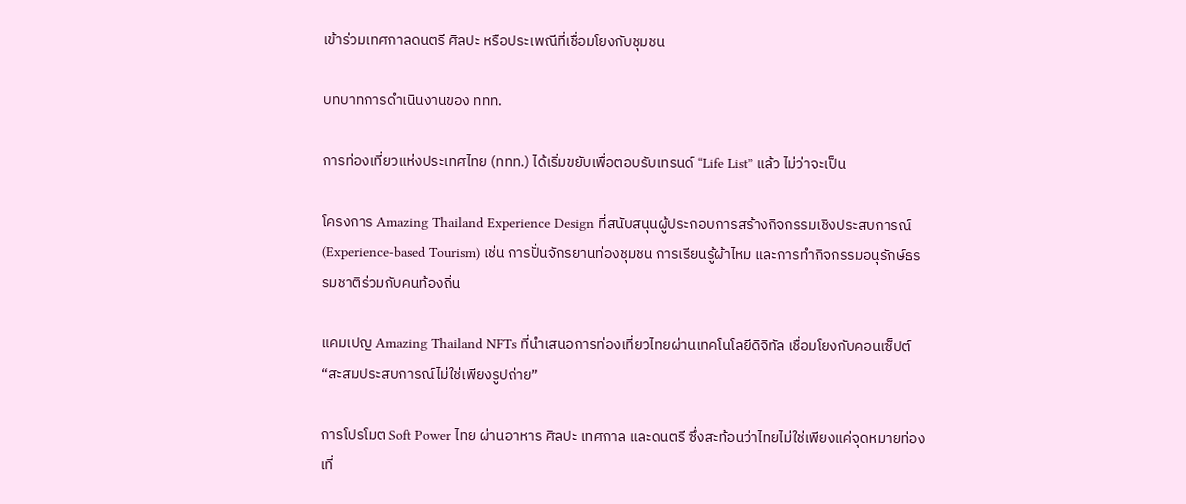เข้าร่วมเทศกาลดนตรี ศิลปะ หรือประเพณีที่เชื่อมโยงกับชุมชน

บทบาทการดำเนินงานของ ททท.

การท่องเที่ยวแห่งประเทศไทย (ททท.) ได้เริ่มขยับเพื่อตอบรับเทรนด์ “Life List” แล้ว ไม่ว่าจะเป็น

โครงการ Amazing Thailand Experience Design ที่สนับสนุนผู้ประกอบการสร้างกิจกรรมเชิงประสบการณ์ (Experience-based Tourism) เช่น การปั่นจักรยานท่องชุมชน การเรียนรู้ผ้าไหม และการทำกิจกรรมอนุรักษ์ธรรมชาติร่วมกับคนท้องถิ่น

แคมเปญ Amazing Thailand NFTs ที่นำเสนอการท่องเที่ยวไทยผ่านเทคโนโลยีดิจิทัล เชื่อมโยงกับคอนเซ็ปต์ “สะสมประสบการณ์ไม่ใช่เพียงรูปถ่าย”

การโปรโมต Soft Power ไทย ผ่านอาหาร ศิลปะ เทศกาล และดนตรี ซึ่งสะท้อนว่าไทยไม่ใช่เพียงแค่จุดหมายท่องเที่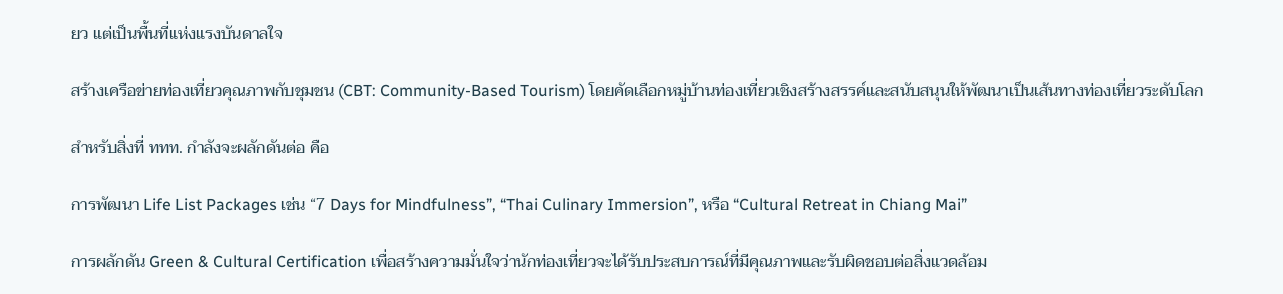ยว แต่เป็นพื้นที่แห่งแรงบันดาลใจ

สร้างเครือข่ายท่องเที่ยวคุณภาพกับชุมชน (CBT: Community-Based Tourism) โดยคัดเลือกหมู่บ้านท่องเที่ยวเชิงสร้างสรรค์และสนับสนุนให้พัฒนาเป็นเส้นทางท่องเที่ยวระดับโลก

สำหรับสิ่งที่ ททท. กำลังจะผลักดันต่อ คือ

การพัฒนา Life List Packages เช่น “7 Days for Mindfulness”, “Thai Culinary Immersion”, หรือ “Cultural Retreat in Chiang Mai”

การผลักดัน Green & Cultural Certification เพื่อสร้างความมั่นใจว่านักท่องเที่ยวจะได้รับประสบการณ์ที่มีคุณภาพและรับผิดชอบต่อสิ่งแวดล้อม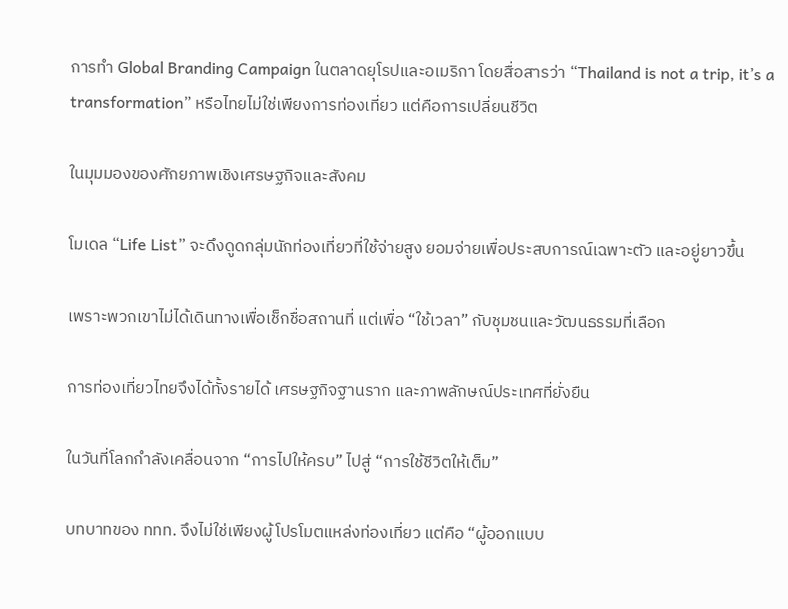การทำ Global Branding Campaign ในตลาดยุโรปและอเมริกา โดยสื่อสารว่า “Thailand is not a trip, it’s a transformation” หรือไทยไม่ใช่เพียงการท่องเที่ยว แต่คือการเปลี่ยนชีวิต

ในมุมมองของศักยภาพเชิงเศรษฐกิจและสังคม

โมเดล “Life List” จะดึงดูดกลุ่มนักท่องเที่ยวที่ใช้จ่ายสูง ยอมจ่ายเพื่อประสบการณ์เฉพาะตัว และอยู่ยาวขึ้น

เพราะพวกเขาไม่ได้เดินทางเพื่อเช็กชื่อสถานที่ แต่เพื่อ “ใช้เวลา” กับชุมชนและวัฒนธรรมที่เลือก

การท่องเที่ยวไทยจึงได้ทั้งรายได้ เศรษฐกิจฐานราก และภาพลักษณ์ประเทศที่ยั่งยืน

ในวันที่โลกกำลังเคลื่อนจาก “การไปให้ครบ” ไปสู่ “การใช้ชีวิตให้เต็ม”

บทบาทของ ททท. จึงไม่ใช่เพียงผู้โปรโมตแหล่งท่องเที่ยว แต่คือ “ผู้ออกแบบ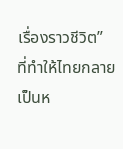เรื่องราวชีวิต” ที่ทำให้ไทยกลายเป็นห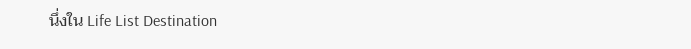นึ่งใน Life List Destination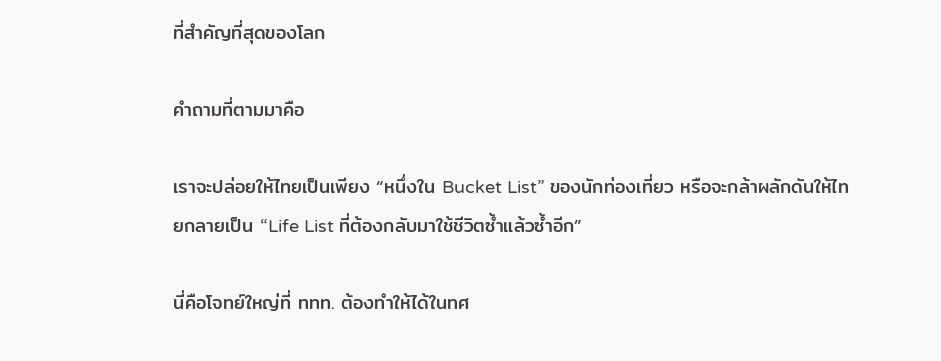ที่สำคัญที่สุดของโลก

คำถามที่ตามมาคือ

เราจะปล่อยให้ไทยเป็นเพียง “หนึ่งใน Bucket List” ของนักท่องเที่ยว หรือจะกล้าผลักดันให้ไทยกลายเป็น “Life List ที่ต้องกลับมาใช้ชีวิตซ้ำแล้วซ้ำอีก”

นี่คือโจทย์ใหญ่ที่ ททท. ต้องทำให้ได้ในทศ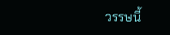วรรษนี้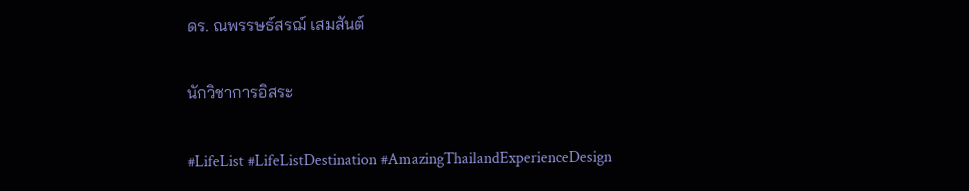ดร. ณพรรษธ์สรฌ์ เสมสันต์

นักวิชาการอิสระ

#LifeList #LifeListDestination #AmazingThailandExperienceDesign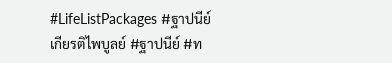#LifeListPackages #ฐาปนีย์เกียรติไพบูลย์ #ฐาปนีย์ #ท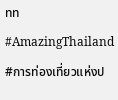ทท #AmazingThailand #การท่องเที่ยวแห่งป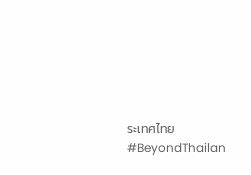ระเทศไทย #BeyondThailan